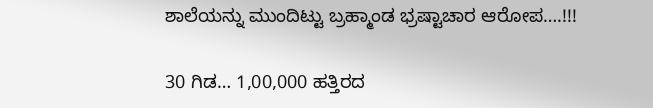ಶಾಲೆಯನ್ನು ಮುಂದಿಟ್ಟು ಬ್ರಹ್ಮಾಂಡ ಭ್ರಷ್ಟಾಚಾರ ಆರೋಪ….!!!

30 ಗಿಡ… 1,00,000 ಹತ್ತಿರದ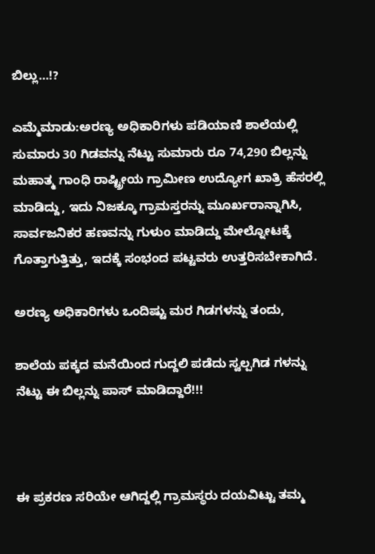ಬಿಲ್ಲು…!?

ಎಮ್ಮೆಮಾಡು:ಅರಣ್ಯ ಅಧಿಕಾರಿಗಳು ಪಡಿಯಾಣಿ ಶಾಲೆಯಲ್ಲಿ ಸುಮಾರು 30 ಗಿಡವನ್ನು ನೆಟ್ಟು ಸುಮಾರು ರೂ 74,290 ಬಿಲ್ಲನ್ನು ಮಹಾತ್ಮ ಗಾಂಧಿ ರಾಷ್ಟ್ರೀಯ ಗ್ರಾಮೀಣ ಉದ್ಯೋಗ ಖಾತ್ರಿ ಹೆಸರಲ್ಲಿ ಮಾಡಿದ್ದು, ಇದು ನಿಜಕ್ಕೂ ಗ್ರಾಮಸ್ತರನ್ನು ಮೂರ್ಖರಾನ್ನಾಗಿಸಿ, ಸಾರ್ವಜನಿಕರ ಹಣವನ್ನು ಗುಳುಂ ಮಾಡಿದ್ದು ಮೇಲ್ನೋಟಕ್ಕೆ ಗೊತ್ತಾಗುತ್ತಿತ್ತು, ಇದಕ್ಕೆ ಸಂಭಂದ ಪಟ್ಟವರು ಉತ್ತರಿಸಬೇಕಾಗಿದೆ.

ಅರಣ್ಯ ಅಧಿಕಾರಿಗಳು ಒಂದಿಷ್ಟು ಮರ ಗಿಡಗಳನ್ನು ತಂದು,

ಶಾಲೆಯ ಪಕ್ಕದ ಮನೆಯಿಂದ ಗುದ್ದಲಿ ಪಡೆದು ಸ್ವಲ್ಪಗಿಡ ಗಳನ್ನು ನೆಟ್ಟು ಈ ಬಿಲ್ಲನ್ನು ಪಾಸ್ ಮಾಡಿದ್ದಾರೆ!!!



ಈ ಪ್ರಕರಣ ಸರಿಯೇ ಆಗಿದ್ದಲ್ಲಿ ಗ್ರಾಮಸ್ಥರು ದಯವಿಟ್ಟು ತಮ್ಮ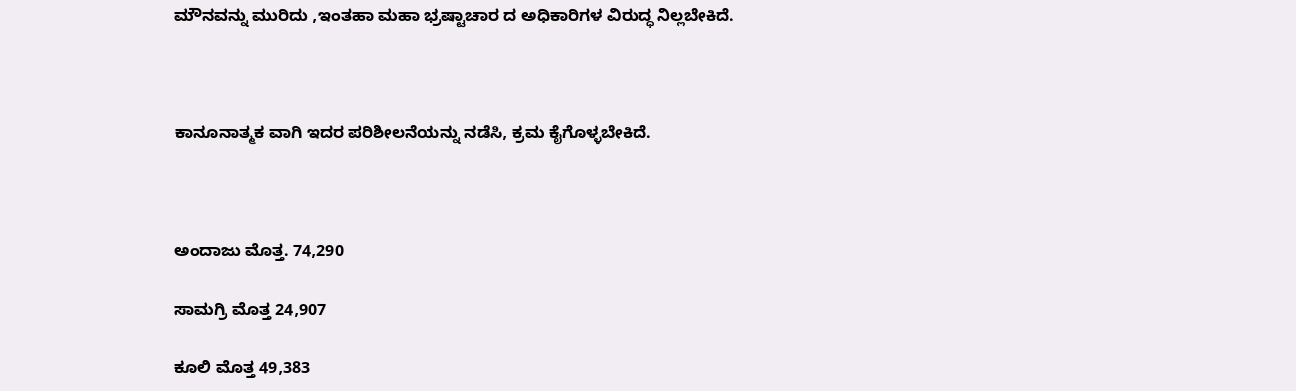ಮೌನವನ್ನು ಮುರಿದು ,ಇಂತಹಾ ಮಹಾ ಭ್ರಷ್ಟಾಚಾರ ದ ಅಧಿಕಾರಿಗಳ ವಿರುದ್ಧ ನಿಲ್ಲಬೇಕಿದೆ.



ಕಾನೂನಾತ್ಮಕ ವಾಗಿ ಇದರ ಪರಿಶೀಲನೆಯನ್ನು ನಡೆಸಿ, ಕ್ರಮ ಕೈಗೊಳ್ಳಬೇಕಿದೆ.



ಅಂದಾಜು ಮೊತ್ತ. 74,290

ಸಾಮಗ್ರಿ ಮೊತ್ತ 24,907

ಕೂಲಿ ಮೊತ್ತ 49,383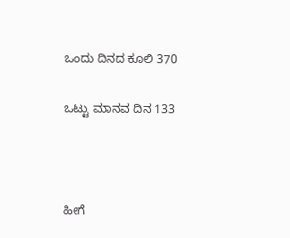ಒಂದು ದಿನದ ಕೂಲಿ 370

ಒಟ್ಟು ಮಾನವ ದಿನ 133



ಹೀಗೆ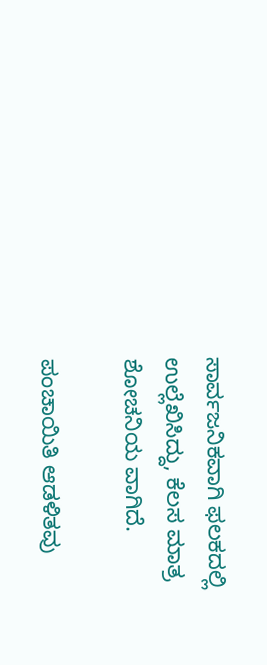ಸಾರ್ವಜನಿಕವಾಗಿ ಫಲಕದಲ್ಲಿ ಉಲ್ಲೆಖಿಸಿದ್ದು, ಕೆಲಸ ಮಾತ್ರ ಶೋಚನಿಯ ವಾಗಿದೆ.

ಪಂಚಾಯಿತಿ ಆಡಳಿತವು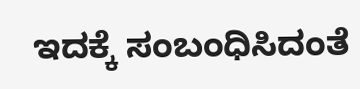ಇದಕ್ಕೆ ಸಂಬಂಧಿಸಿದಂತೆ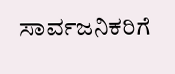ಸಾರ್ವಜನಿಕರಿಗೆ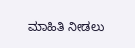ಮಾಹಿತಿ ನೀಡಲು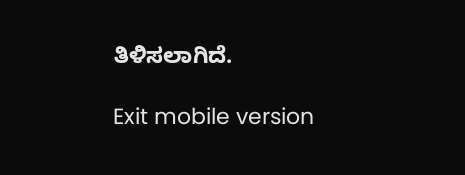ತಿಳಿಸಲಾಗಿದೆ.

Exit mobile version